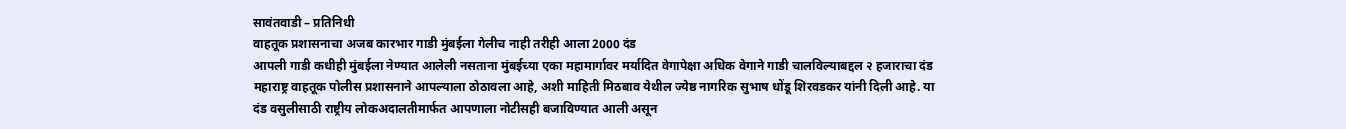सावंतवाडी – प्रतिनिधी
वाहतूक प्रशासनाचा अजब कारभार गाडी मुंबईला गेलीच नाही तरीही आला 2000 दंड
आपली गाडी कधीही मुंबईला नेण्यात आलेली नसताना मुंबईच्या एका महामार्गावर मर्यादित वेगापेक्षा अधिक वेगाने गाडी चालविल्याबद्दल २ हजाराचा दंड महाराष्ट्र वाहतूक पोलीस प्रशासनाने आपल्याला ठोठावला आहे, अशी माहिती मिठबाव येथील ज्येष्ठ नागरिक सुभाष धोंडू शिरवडकर यांनी दिली आहे. या दंड वसुलीसाठी राष्ट्रीय लोकअदालतीमार्फत आपणाला नोटीसही बजाविण्यात आली असून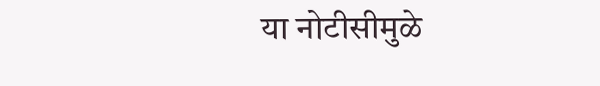या नोटीसीमुळे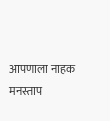आपणाला नाहक मनस्ताप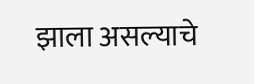झाला असल्याचे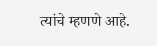त्यांचे म्हणणे आहे.